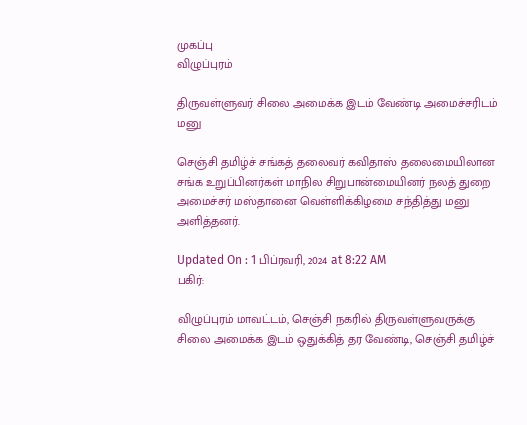முகப்பு
விழுப்புரம்

திருவள்ளுவர் சிலை அமைக்க இடம் வேண்டி அமைச்சரிடம் மனு

செஞ்சி தமிழ்ச் சங்கத் தலைவர் கவிதாஸ் தலைமையிலான சங்க உறுப்பினர்கள் மாநில சிறுபான்மையினர் நலத் துறை அமைச்சர் மஸ்தானை வெள்ளிக்கிழமை சந்தித்து மனு அளித்தனர்.

Updated On : 1 பிப்ரவரி, 2024 at 8:22 AM
பகிர்:

விழுப்புரம் மாவட்டம், செஞ்சி நகரில் திருவள்ளுவருக்கு சிலை அமைக்க இடம் ஒதுக்கித் தர வேண்டி, செஞ்சி தமிழ்ச்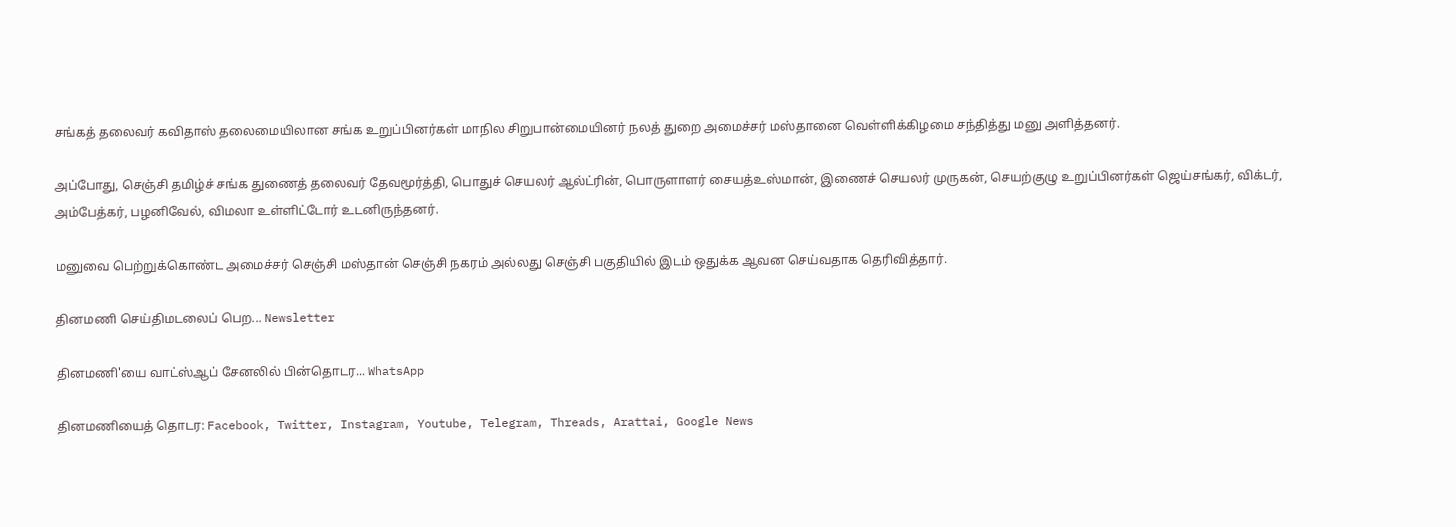சங்கத் தலைவர் கவிதாஸ் தலைமையிலான சங்க உறுப்பினர்கள் மாநில சிறுபான்மையினர் நலத் துறை அமைச்சர் மஸ்தானை வெள்ளிக்கிழமை சந்தித்து மனு அளித்தனர்.

அப்போது, செஞ்சி தமிழ்ச் சங்க துணைத் தலைவர் தேவமூர்த்தி, பொதுச் செயலர் ஆல்ட்ரின், பொருளாளர் சையத்உஸ்மான், இணைச் செயலர் முருகன், செயற்குழு உறுப்பினர்கள் ஜெய்சங்கர், விக்டர், அம்பேத்கர், பழனிவேல், விமலா உள்ளிட்டோர் உடனிருந்தனர்.

மனுவை பெற்றுக்கொண்ட அமைச்சர் செஞ்சி மஸ்தான் செஞ்சி நகரம் அல்லது செஞ்சி பகுதியில் இடம் ஒதுக்க ஆவன செய்வதாக தெரிவித்தார்.

தினமணி செய்திமடலைப் பெற... Newsletter

தினமணி'யை வாட்ஸ்ஆப் சேனலில் பின்தொடர... WhatsApp

தினமணியைத் தொடர: Facebook, Twitter, Instagram, Youtube, Telegram, Threads, Arattai, Google News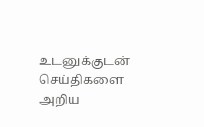உடனுக்குடன் செய்திகளை அறிய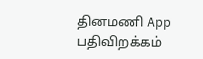தினமணி App பதிவிறக்கம்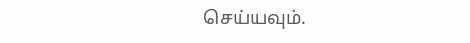செய்யவும்.